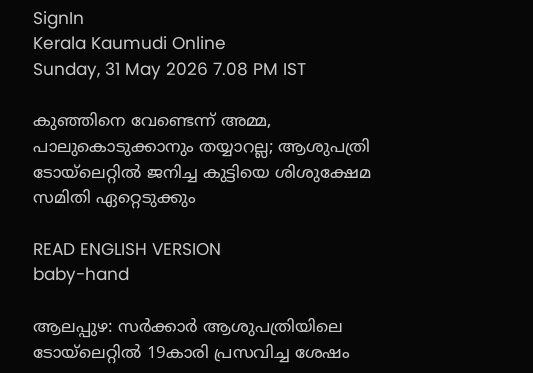SignIn
Kerala Kaumudi Online
Sunday, 31 May 2026 7.08 PM IST

കുഞ്ഞിനെ വേണ്ടെന്ന് അമ്മ, പാലുകൊടുക്കാനും തയ്യാറല്ല; ആശുപത്രി ടോയ്‌ലെറ്റിൽ ജനിച്ച കുട്ടിയെ ശിശുക്ഷേമ സമിതി ഏറ്റെടുക്കും

READ ENGLISH VERSION
baby-hand

ആലപ്പുഴ: സർക്കാർ ആശുപത്രിയിലെ ടോയ്‌ലെറ്റിൽ 19കാരി പ്രസവിച്ച ശേഷം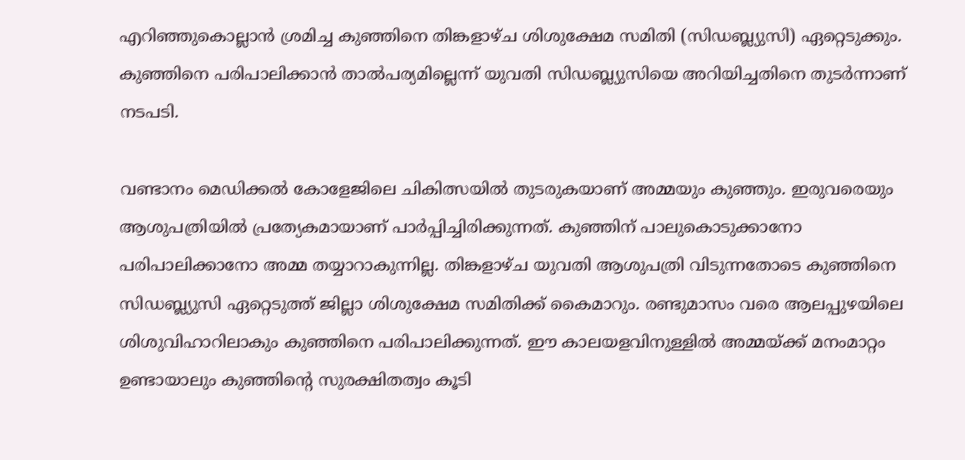എറിഞ്ഞുകൊല്ലാൻ ശ്രമിച്ച കുഞ്ഞിനെ തിങ്കളാഴ്‌ച ശിശുക്ഷേമ സമിതി (സിഡബ്ല്യുസി) ഏറ്റെടുക്കും. കുഞ്ഞിനെ പരിപാലിക്കാൻ താൽപര്യമില്ലെന്ന് യുവതി സിഡബ്ല്യുസിയെ അറിയിച്ചതിനെ തുടർന്നാണ് നടപടി.

വണ്ടാനം മെഡിക്കൽ കോളേജിലെ ചികിത്സയിൽ തുടരുകയാണ് അമ്മയും കുഞ്ഞും. ഇരുവരെയും ആശുപത്രിയിൽ പ്രത്യേകമായാണ് പാർപ്പിച്ചിരിക്കുന്നത്. കുഞ്ഞിന് പാലുകൊടുക്കാനോ പരിപാലിക്കാനോ അമ്മ തയ്യാറാകുന്നില്ല. തിങ്കളാഴ്‌ച യുവതി ആശുപത്രി വിടുന്നതോടെ കുഞ്ഞിനെ സിഡബ്ല്യുസി ഏറ്റെടുത്ത് ജില്ലാ ശിശുക്ഷേമ സമിതിക്ക് കൈമാറും. രണ്ടുമാസം വരെ ആലപ്പുഴയിലെ ശിശുവിഹാറിലാകും കുഞ്ഞിനെ പരിപാലിക്കുന്നത്. ഈ കാലയളവിനുള്ളിൽ അമ്മയ്‌ക്ക് മനംമാറ്റം ഉണ്ടായാലും കുഞ്ഞിന്റെ സുരക്ഷിതത്വം കൂടി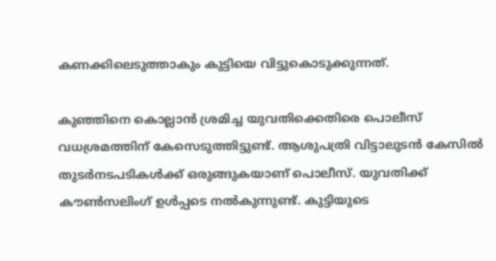കണക്കിലെടുത്താകും കുട്ടിയെ വിട്ടുകൊടുക്കുന്നത്.

കുഞ്ഞിനെ കൊല്ലാൻ ശ്രമിച്ച യുവതിക്കെതിരെ പൊലീസ് വധശ്രമത്തിന് കേസെടുത്തിട്ടുണ്ട്. ആശുപത്രി വിട്ടാലുടൻ കേസിൽ തുടർനടപടികൾക്ക് ഒരുങ്ങുകയാണ് പൊലീസ്. യുവതിക്ക് കൗൺസലിംഗ് ഉൾപ്പടെ നൽകുന്നുണ്ട്. കുട്ടിയുടെ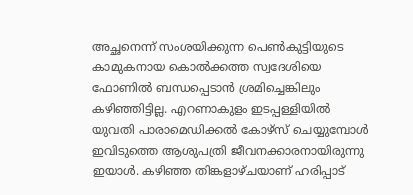അച്ഛനെന്ന് സംശയിക്കുന്ന പെൺകുട്ടിയുടെ കാമുകനായ കൊൽക്കത്ത സ്വദേശിയെ ഫോണിൽ ബന്ധപ്പെടാൻ ശ്രമിച്ചെങ്കിലും കഴിഞ്ഞിട്ടില്ല. എറണാകുളം ഇടപ്പള്ളിയിൽ യുവതി പാരാമെഡിക്കൽ കോഴ്‌സ് ചെയ്യുമ്പോൾ ഇവിടുത്തെ ആശുപത്രി ജീവനക്കാരനായിരുന്നു ഇയാൾ. കഴിഞ്ഞ തിങ്കളാഴ്‌ചയാണ് ഹരിപ്പാട്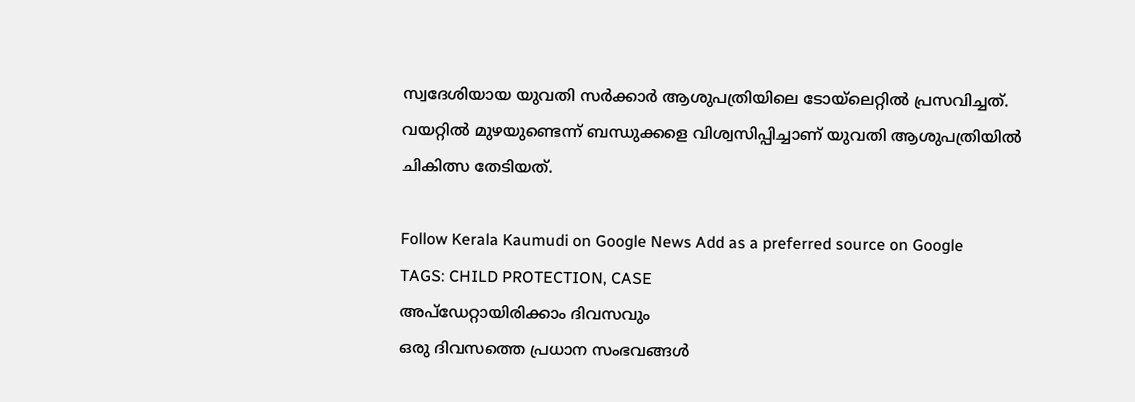സ്വദേശിയായ യുവതി സർക്കാർ ആശുപത്രിയിലെ ടോയ്‌ലെറ്റിൽ പ്രസവിച്ചത്. വയറ്റിൽ മുഴയുണ്ടെന്ന് ബന്ധുക്കളെ വിശ്വസിപ്പിച്ചാണ് യുവതി ആശുപത്രിയിൽ ചികിത്സ തേടിയത്.

Follow Kerala Kaumudi on Google News Add as a preferred source on Google
TAGS: CHILD PROTECTION, CASE
അപ്ഡേറ്റായിരിക്കാം ദിവസവും
ഒരു ദിവസത്തെ പ്രധാന സംഭവങ്ങൾ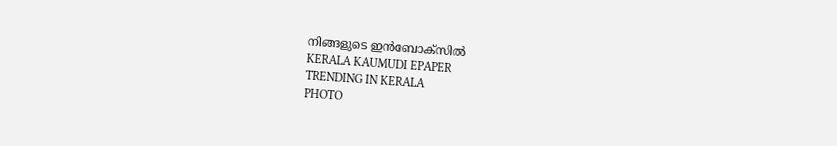നിങ്ങളുടെ ഇൻബോക്സിൽ
KERALA KAUMUDI EPAPER
TRENDING IN KERALA
PHOTO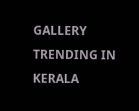GALLERY
TRENDING IN KERALA